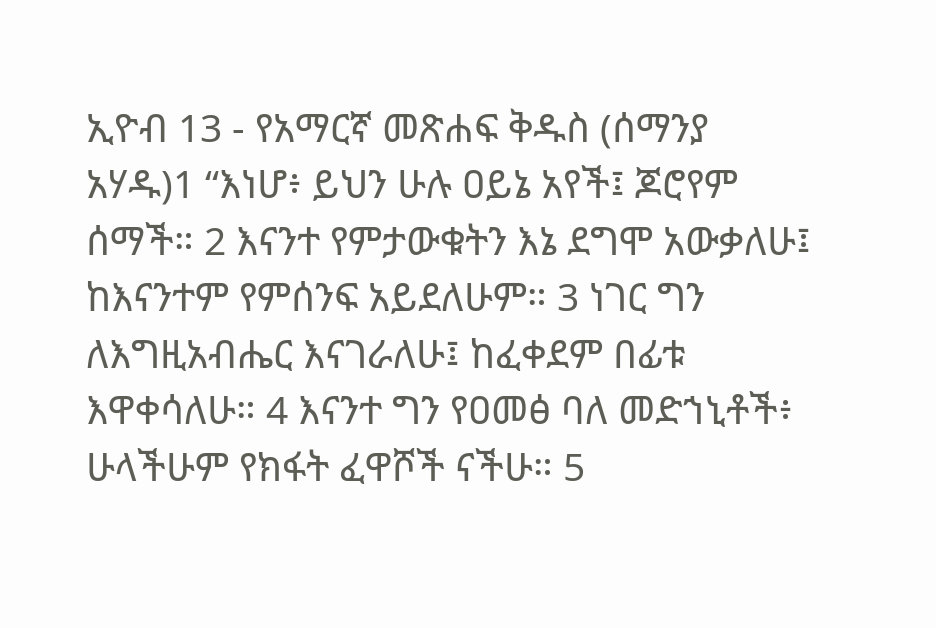ኢዮብ 13 - የአማርኛ መጽሐፍ ቅዱስ (ሰማንያ አሃዱ)1 “እነሆ፥ ይህን ሁሉ ዐይኔ አየች፤ ጆሮየም ሰማች። 2 እናንተ የምታውቁትን እኔ ደግሞ አውቃለሁ፤ ከእናንተም የምሰንፍ አይደለሁም። 3 ነገር ግን ለእግዚአብሔር እናገራለሁ፤ ከፈቀደም በፊቱ እዋቀሳለሁ። 4 እናንተ ግን የዐመፅ ባለ መድኀኒቶች፥ ሁላችሁም የክፋት ፈዋሾች ናችሁ። 5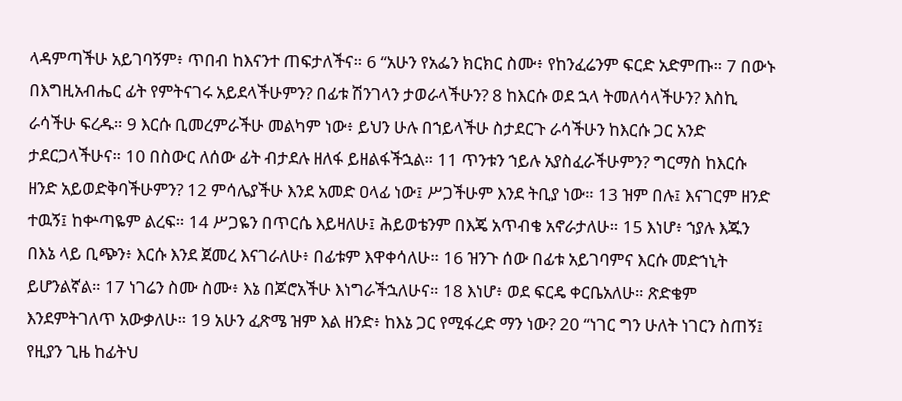ላዳምጣችሁ አይገባኝም፥ ጥበብ ከእናንተ ጠፍታለችና። 6 “አሁን የአፌን ክርክር ስሙ፥ የከንፈሬንም ፍርድ አድምጡ። 7 በውኑ በእግዚአብሔር ፊት የምትናገሩ አይደላችሁምን? በፊቱ ሽንገላን ታወራላችሁን? 8 ከእርሱ ወደ ኋላ ትመለሳላችሁን? እስኪ ራሳችሁ ፍረዱ። 9 እርሱ ቢመረምራችሁ መልካም ነው፥ ይህን ሁሉ በኀይላችሁ ስታደርጉ ራሳችሁን ከእርሱ ጋር አንድ ታደርጋላችሁና። 10 በስውር ለሰው ፊት ብታደሉ ዘለፋ ይዘልፋችኋል። 11 ጥንቱን ኀይሉ አያስፈራችሁምን? ግርማስ ከእርሱ ዘንድ አይወድቅባችሁምን? 12 ምሳሌያችሁ እንደ አመድ ዐላፊ ነው፤ ሥጋችሁም እንደ ትቢያ ነው። 13 ዝም በሉ፤ እናገርም ዘንድ ተዉኝ፤ ከቍጣዬም ልረፍ። 14 ሥጋዬን በጥርሴ እይዛለሁ፤ ሕይወቴንም በእጄ አጥብቄ አኖራታለሁ። 15 እነሆ፥ ኀያሉ እጁን በእኔ ላይ ቢጭን፥ እርሱ እንደ ጀመረ እናገራለሁ፥ በፊቱም እዋቀሳለሁ። 16 ዝንጉ ሰው በፊቱ አይገባምና እርሱ መድኀኒት ይሆንልኛል። 17 ነገሬን ስሙ ስሙ፥ እኔ በጆሮአችሁ እነግራችኋለሁና። 18 እነሆ፥ ወደ ፍርዴ ቀርቤአለሁ። ጽድቄም እንደምትገለጥ አውቃለሁ። 19 አሁን ፈጽሜ ዝም እል ዘንድ፥ ከእኔ ጋር የሚፋረድ ማን ነው? 20 “ነገር ግን ሁለት ነገርን ስጠኝ፤ የዚያን ጊዜ ከፊትህ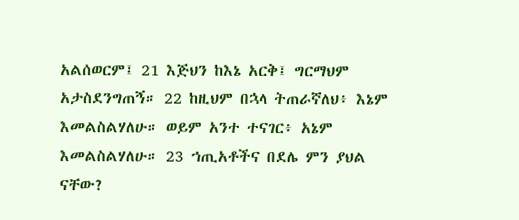አልሰወርም፤ 21 እጅህን ከእኔ አርቅ፤ ግርማህም አታስደንግጠኝ። 22 ከዚህም በኋላ ትጠራኛለህ፥ እኔም እመልስልሃለሁ። ወይም አንተ ተናገር፥ አኔም እመልስልሃለሁ። 23 ኀጢአቶችና በደሌ ምን ያህል ናቸው?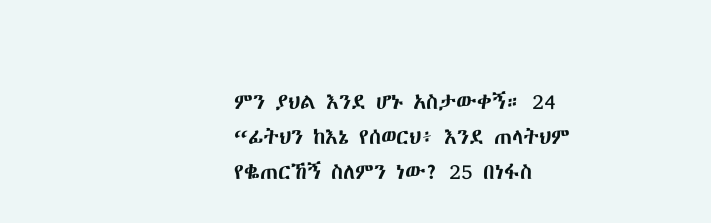ምን ያህል እንደ ሆኑ አስታውቀኝ። 24 “ፊትህን ከእኔ የሰወርህ፥ እንደ ጠላትህም የቈጠርኸኝ ስለምን ነው? 25 በነፋስ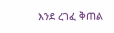እንደ ረገፈ ቅጠል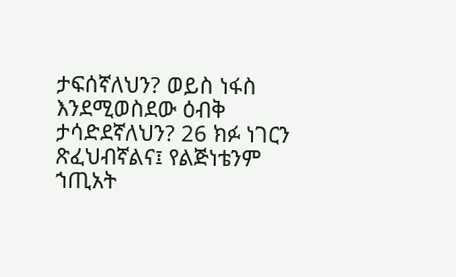ታፍሰኛለህን? ወይስ ነፋስ እንደሚወስደው ዕብቅ ታሳድደኛለህን? 26 ክፉ ነገርን ጽፈህብኛልና፤ የልጅነቴንም ኀጢአት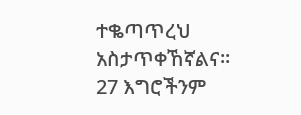ተቈጣጥረህ አስታጥቀኸኛልና። 27 እግሮችንም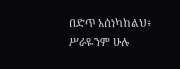በድጥ አሰነካከልህ፥ ሥራዬንም ሁሉ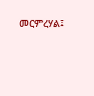መርምረሃል፤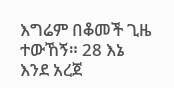እግሬም በቆመች ጊዜ ተውኸኝ። 28 እኔ እንደ አረጀ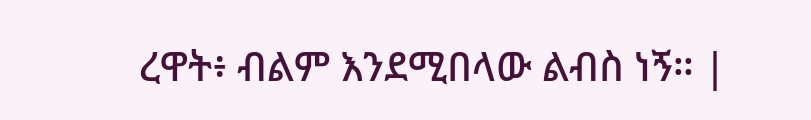ረዋት፥ ብልም እንደሚበላው ልብስ ነኝ። |